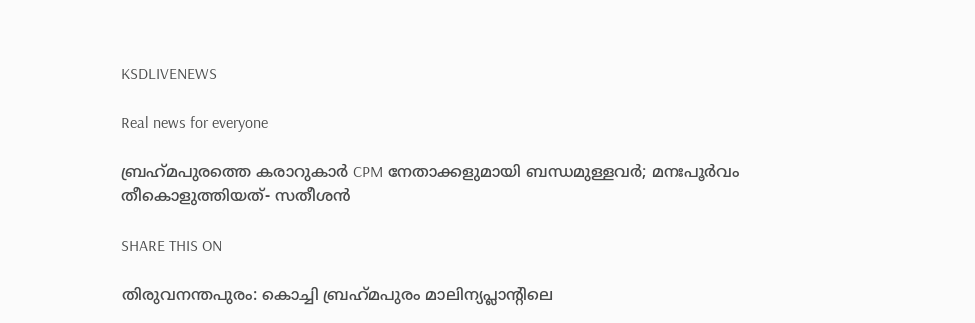KSDLIVENEWS

Real news for everyone

ബ്രഹ്‌മപുരത്തെ കരാറുകാര്‍ CPM നേതാക്കളുമായി ബന്ധമുള്ളവര്‍; മനഃപൂര്‍വം തീകൊളുത്തിയത്- സതീശന്‍

SHARE THIS ON

തിരുവനന്തപുരം: കൊച്ചി ബ്രഹ്‌മപുരം മാലിന്യപ്ലാന്റിലെ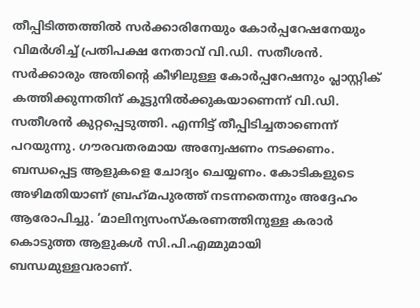തീപ്പിടിത്തത്തില്‍ സര്‍ക്കാരിനേയും കോര്‍പ്പറേഷനേയും വിമര്‍ശിച്ച് പ്രതിപക്ഷ നേതാവ് വി.ഡി. സതീശന്‍. സര്‍ക്കാരും അതിന്റെ കീഴിലുള്ള കോര്‍പ്പറേഷനും പ്ലാസ്റ്റിക് കത്തിക്കുന്നതിന് കൂട്ടുനില്‍ക്കുകയാണെന്ന് വി.ഡി. സതീശന്‍ കുറ്റപ്പെടുത്തി. എന്നിട്ട് തീപ്പിടിച്ചതാണെന്ന് പറയുന്നു. ഗൗരവതരമായ അന്വേഷണം നടക്കണം. ബന്ധപ്പെട്ട ആളുകളെ ചോദ്യം ചെയ്യണം. കോടികളുടെ അഴിമതിയാണ് ബ്രഹ്‌മപുരത്ത് നടന്നതെന്നും അദ്ദേഹം ആരോപിച്ചു. ‘മാലിന്യസംസ്‌കരണത്തിനുള്ള കരാര്‍ കൊടുത്ത ആളുകള്‍ സി.പി.എമ്മുമായി ബന്ധമുള്ളവരാണ്.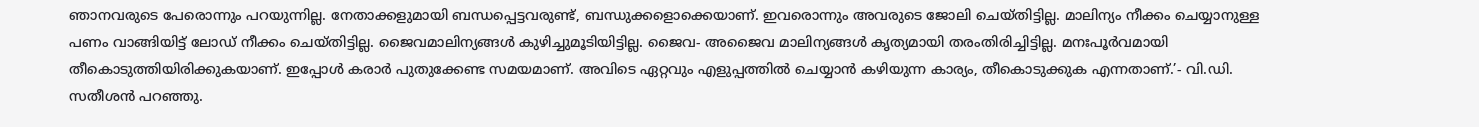ഞാനവരുടെ പേരൊന്നും പറയുന്നില്ല. നേതാക്കളുമായി ബന്ധപ്പെട്ടവരുണ്ട്, ബന്ധുക്കളൊക്കെയാണ്. ഇവരൊന്നും അവരുടെ ജോലി ചെയ്തിട്ടില്ല. മാലിന്യം നീക്കം ചെയ്യാനുള്ള പണം വാങ്ങിയിട്ട് ലോഡ് നീക്കം ചെയ്തിട്ടില്ല. ജൈവമാലിന്യങ്ങള്‍ കുഴിച്ചുമൂടിയിട്ടില്ല. ജൈവ- അജൈവ മാലിന്യങ്ങള്‍ കൃത്യമായി തരംതിരിച്ചിട്ടില്ല. മനഃപൂര്‍വമായി തീകൊടുത്തിയിരിക്കുകയാണ്‌. ഇപ്പോള്‍ കരാര്‍ പുതുക്കേണ്ട സമയമാണ്. അവിടെ ഏറ്റവും എളുപ്പത്തില്‍ ചെയ്യാന്‍ കഴിയുന്ന കാര്യം, തീകൊടുക്കുക എന്നതാണ്.’- വി.ഡി. സതീശന്‍ പറഞ്ഞു.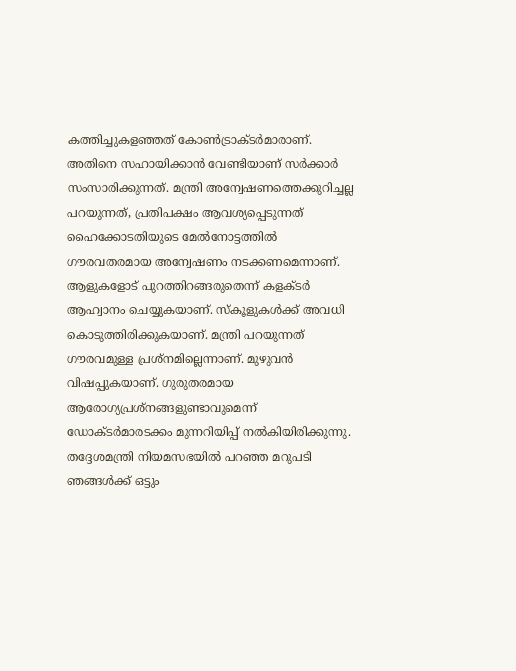കത്തിച്ചുകളഞ്ഞത് കോണ്‍ട്രാക്ടര്‍മാരാണ്. അതിനെ സഹായിക്കാന്‍ വേണ്ടിയാണ് സര്‍ക്കാര്‍ സംസാരിക്കുന്നത്. മന്ത്രി അന്വേഷണത്തെക്കുറിച്ചല്ല പറയുന്നത്, പ്രതിപക്ഷം ആവശ്യപ്പെടുന്നത് ഹൈക്കോടതിയുടെ മേല്‍നോട്ടത്തില്‍ ഗൗരവതരമായ അന്വേഷണം നടക്കണമെന്നാണ്‌. ആളുകളോട് പുറത്തിറങ്ങരുതെന്ന് കളക്ടര്‍ ആഹ്വാനം ചെയ്യുകയാണ്. സ്‌കൂളുകള്‍ക്ക് അവധി കൊടുത്തിരിക്കുകയാണ്. മന്ത്രി പറയുന്നത് ഗൗരവമുള്ള പ്രശ്‌നമില്ലെന്നാണ്. മുഴുവന്‍ വിഷപ്പുകയാണ്. ഗുരുതരമായ ആരോഗ്യപ്രശ്‌നങ്ങളുണ്ടാവുമെന്ന് ഡോക്ടര്‍മാരടക്കം മുന്നറിയിപ്പ് നല്‍കിയിരിക്കുന്നു. തദ്ദേശമന്ത്രി നിയമസഭയില്‍ പറഞ്ഞ മറുപടി ഞങ്ങള്‍ക്ക് ഒട്ടും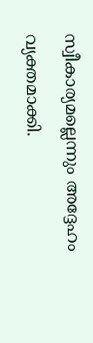സ്വീകാര്യമല്ലെന്നും അദ്ദേഹം വ്യക്തമാക്കി.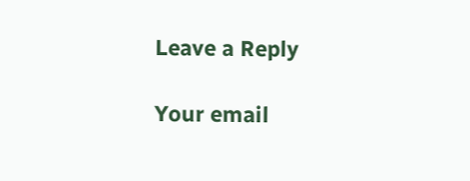Leave a Reply

Your email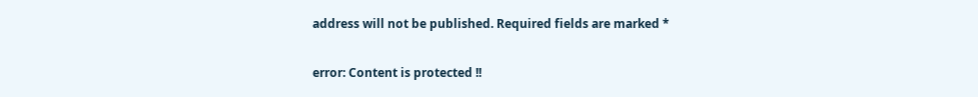address will not be published. Required fields are marked *

error: Content is protected !!